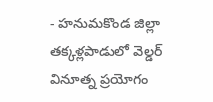- హనుమకొండ జిల్లా తక్కళ్లపాడులో వెల్డర్ వినూత్న ప్రయోగం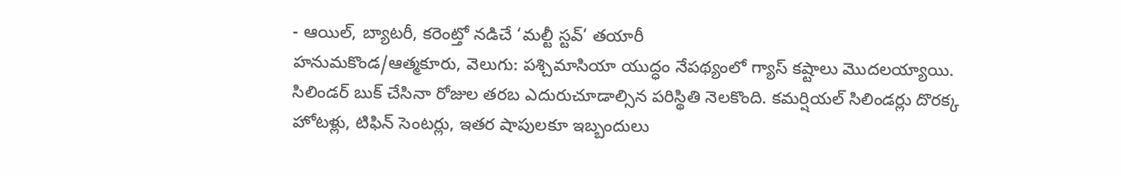- ఆయిల్, బ్యాటరీ, కరెంట్తో నడిచే ‘మల్టీ స్టవ్’ తయారీ
హనుమకొండ/ఆత్మకూరు, వెలుగు: పశ్చిమాసియా యుద్ధం నేపథ్యంలో గ్యాస్ కష్టాలు మొదలయ్యాయి. సిలిండర్ బుక్ చేసినా రోజుల తరబ ఎదురుచూడాల్సిన పరిస్థితి నెలకొంది. కమర్షియల్ సిలిండర్లు దొరక్క హోటళ్లు, టిఫిన్ సెంటర్లు, ఇతర షాపులకూ ఇబ్బందులు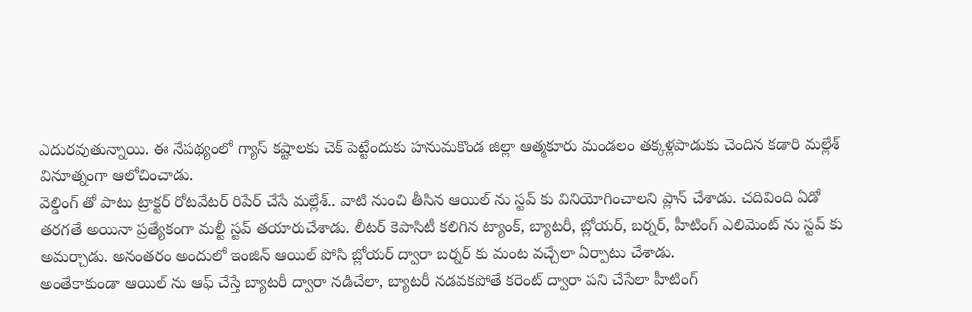ఎదురవుతున్నాయి. ఈ నేపథ్యంలో గ్యాస్ కష్టాలకు చెక్ పెట్టేందుకు హనుమకొండ జిల్లా ఆత్మకూరు మండలం తక్కళ్లపాడుకు చెందిన కడారి మల్లేశ్ వినూత్నంగా ఆలోచించాడు.
వెల్డింగ్ తో పాటు ట్రాక్టర్ రోటవేటర్ రిపేర్ చేసే మల్లేశ్.. వాటి నుంచి తీసిన ఆయిల్ ను స్టవ్ కు వినియోగించాలని ప్లాన్ చేశాడు. చదివింది ఏడో తరగతే అయినా ప్రత్యేకంగా మల్టీ స్టవ్ తయారుచేశాడు. లీటర్ కెపాసిటీ కలిగిన ట్యాంక్, బ్యాటరీ, బ్లోయర్, బర్నర్, హీటింగ్ ఎలిమెంట్ ను స్టవ్ కు అమర్చాడు. అనంతరం అందులో ఇంజిన్ ఆయిల్ పోసి బ్లోయర్ ద్వారా బర్నర్ కు మంట వచ్చేలా ఏర్పాటు చేశాడు.
అంతేకాకుండా ఆయిల్ ను ఆఫ్ చేస్తే బ్యాటరీ ద్వారా నడిచేలా, బ్యాటరీ నడవకపోతే కరెంట్ ద్వారా పని చేసేలా హీటింగ్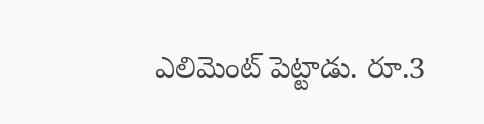ఎలిమెంట్ పెట్టాడు. రూ.3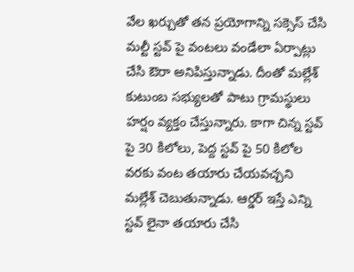వేల ఖర్చుతో తన ప్రయోగాన్ని సక్సెస్ చేసి మల్టీ స్టవ్ పై వంటలు వండేలా ఏర్పాట్లు చేసి ఔరా అనిపిస్తున్నాడు. దీంతో మల్లేశ్ కుటుంబ సభ్యులతో పాటు గ్రామస్థులు హర్షం వ్యక్తం చేస్తున్నారు. కాగా చిన్న స్టవ్ పై 30 కిలోలు, పెద్ద స్టవ్ పై 50 కిలోల వరకు వంట తయారు చేయవచ్చని మల్లేశ్ చెబుతున్నాడు. ఆర్డర్ ఇస్తే ఎన్ని స్టవ్ లైనా తయారు చేసి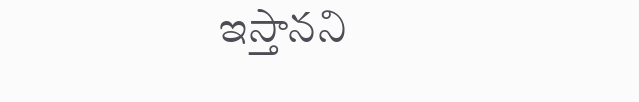ఇస్తానని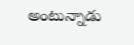అంటున్నాడు